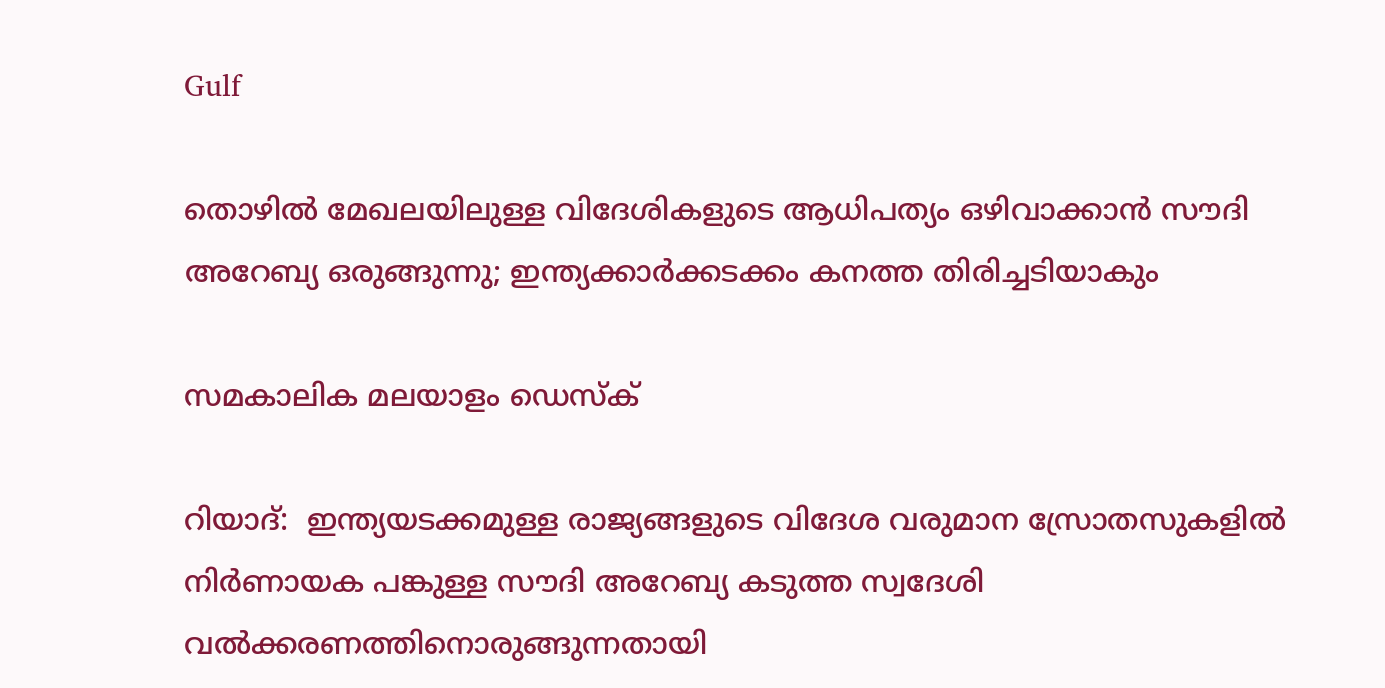Gulf

തൊഴില്‍ മേഖലയിലുള്ള വിദേശികളുടെ ആധിപത്യം ഒഴിവാക്കാന്‍ സൗദി അറേബ്യ ഒരുങ്ങുന്നു; ഇന്ത്യക്കാര്‍ക്കടക്കം കനത്ത തിരിച്ചടിയാകും

സമകാലിക മലയാളം ഡെസ്ക്

റിയാദ്:  ഇന്ത്യയടക്കമുള്ള രാജ്യങ്ങളുടെ വിദേശ വരുമാന സ്രോതസുകളില്‍ നിര്‍ണായക പങ്കുള്ള സൗദി അറേബ്യ കടുത്ത സ്വദേശി വല്‍ക്കരണത്തിനൊരുങ്ങുന്നതായി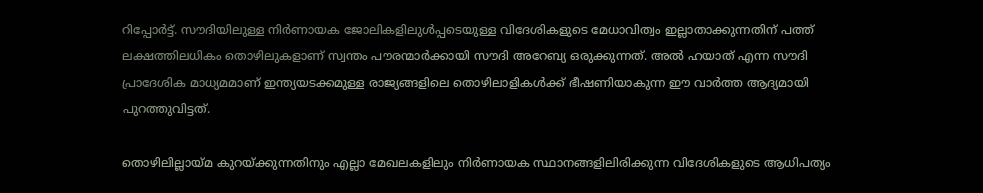റിപ്പോര്‍ട്ട്. സൗദിയിലുള്ള നിര്‍ണായക ജോലികളിലുള്‍പ്പടെയുള്ള വിദേശികളുടെ മേധാവിത്വം ഇല്ലാതാക്കുന്നതിന് പത്ത് ലക്ഷത്തിലധികം തൊഴിലുകളാണ് സ്വന്തം പൗരന്മാര്‍ക്കായി സൗദി അറേബ്യ ഒരുക്കുന്നത്. അല്‍ ഹയാത് എന്ന സൗദി പ്രാദേശിക മാധ്യമമാണ് ഇന്ത്യയടക്കമുള്ള രാജ്യങ്ങളിലെ തൊഴിലാളികള്‍ക്ക് ഭീഷണിയാകുന്ന ഈ വാര്‍ത്ത ആദ്യമായി പുറത്തുവിട്ടത്.

തൊഴിലില്ലായ്മ കുറയ്ക്കുന്നതിനും എല്ലാ മേഖലകളിലും നിര്‍ണായക സ്ഥാനങ്ങളിലിരിക്കുന്ന വിദേശികളുടെ ആധിപത്യം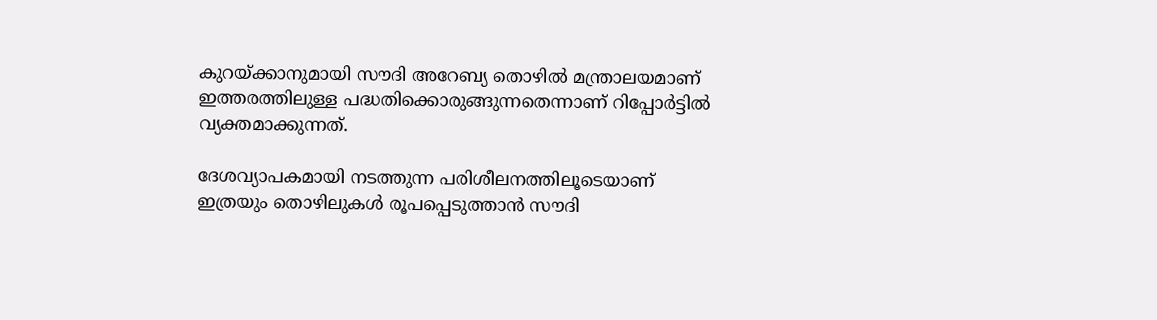കുറയ്ക്കാനുമായി സൗദി അറേബ്യ തൊഴില്‍ മന്ത്രാലയമാണ് ഇത്തരത്തിലുള്ള പദ്ധതിക്കൊരുങ്ങുന്നതെന്നാണ് റിപ്പോര്‍ട്ടില്‍ വ്യക്തമാക്കുന്നത്.

ദേശവ്യാപകമായി നടത്തുന്ന പരിശീലനത്തിലൂടെയാണ് ഇത്രയും തൊഴിലുകള്‍ രൂപപ്പെടുത്താന്‍ സൗദി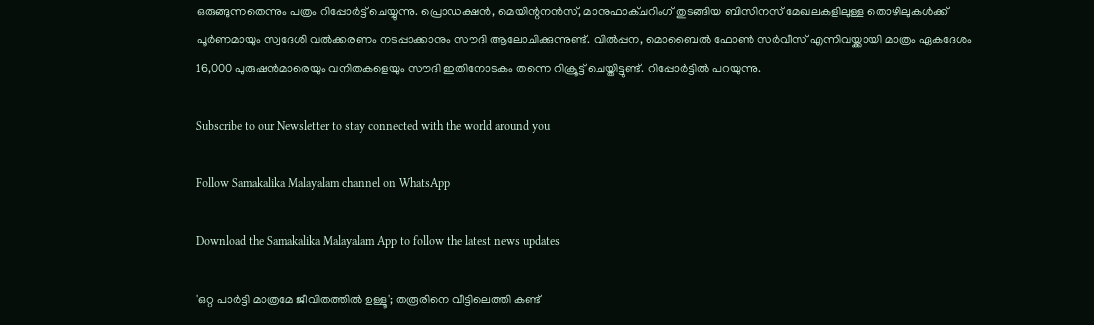ഒരുങ്ങുന്നതെന്നും പത്രം റിപ്പോര്‍ട്ട് ചെയ്യുന്നു. പ്രൊഡക്ഷന്‍, മെയിന്റനന്‍സ്, മാനുഫാക്ചറിംഗ് തുടങ്ങിയ ബിസിനസ് മേഖലകളിലുള്ള തൊഴിലുകള്‍ക്ക് പൂര്‍ണമായും സ്വദേശി വല്‍ക്കരണം നടപ്പാക്കാനും സൗദി ആലോചിക്കുന്നുണ്ട്. വില്‍പ്പന, മൊബൈല്‍ ഫോണ്‍ സര്‍വീസ് എന്നിവയ്ക്കായി മാത്രം ഏകദേശം 16,000 പുരുഷന്‍മാരെയും വനിതകളെയും സൗദി ഇതിനോടകം തന്നെ റിക്രൂട്ട് ചെയ്തിട്ടുണ്ട്. റിപ്പോര്‍ട്ടില്‍ പറയുന്നു.

Subscribe to our Newsletter to stay connected with the world around you

Follow Samakalika Malayalam channel on WhatsApp

Download the Samakalika Malayalam App to follow the latest news updates

'ഒറ്റ പാര്‍ട്ടി മാത്രമേ ജീവിതത്തില്‍ ഉള്ളൂ'; തരൂരിനെ വീട്ടിലെത്തി കണ്ട്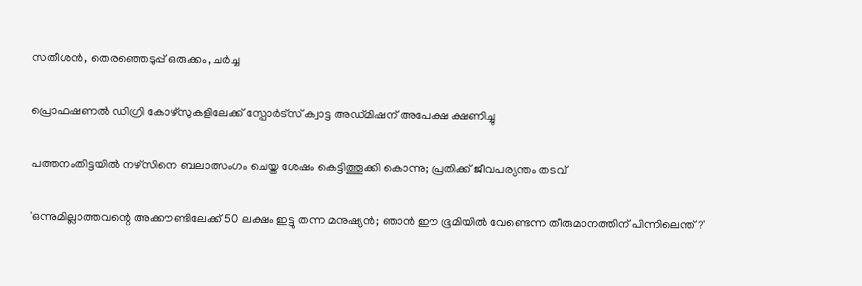സതീശന്‍, തെരഞ്ഞെടുപ്പ് ഒരുക്കം, ചര്‍ച്ച

പ്രൊഫഷണൽ ഡിഗ്രി കോഴ്സുകളിലേക്ക് സ്പോർട്സ് ക്വാട്ട അഡ്മിഷന് അപേക്ഷ ക്ഷണിച്ചു

പത്തനംതിട്ടയില്‍ നഴ്‌സിനെ ബലാത്സംഗം ചെയ്ത ശേഷം കെട്ടിത്തൂക്കി കൊന്നു; പ്രതിക്ക് ജീവപര്യന്തം തടവ്

'ഒന്നുമില്ലാത്തവന്റെ അക്കൗണ്ടിലേക്ക് 50 ലക്ഷം ഇട്ടു തന്ന മനുഷ്യന്‍; ഞാന്‍ ഈ ഭൂമിയില്‍ വേണ്ടെന്ന തീരുമാനത്തിന് പിന്നിലെന്ത്?'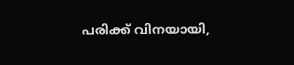പരിക്ക് വിനയായി,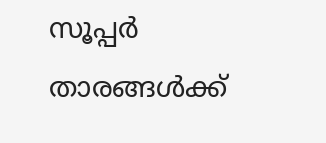സൂപ്പർ താരങ്ങൾക്ക്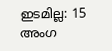ഇടമില്ല: 15 അംഗ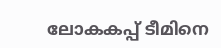ലോകകപ്പ് ടീമിനെ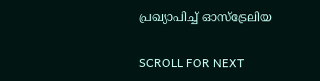പ്രഖ്യാപിച്ച് ഓസ്ട്രേലിയ

SCROLL FOR NEXT